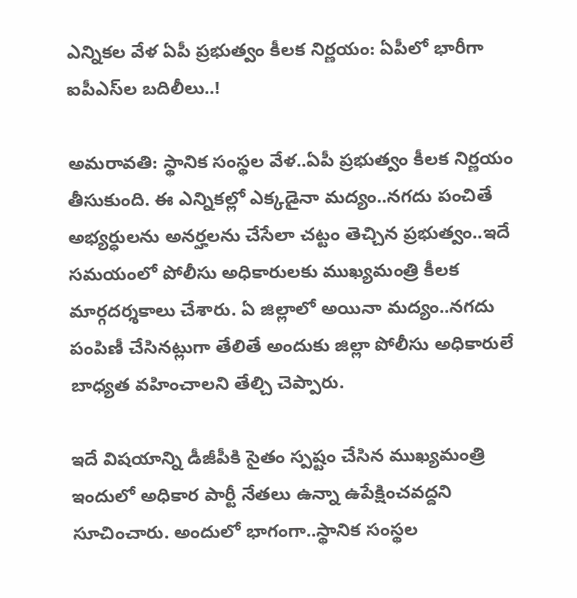ఎన్నికల వేళ ఏపీ ప్రభుత్వం కీలక నిర్ణయం: ఏపీలో భారీగా ఐపీఎస్‌ల బదిలీలు..!

అమరావతి: స్థానిక సంస్థల వేళ..ఏపీ ప్రభుత్వం కీలక నిర్ణయం తీసుకుంది. ఈ ఎన్నికల్లో ఎక్కడైనా మద్యం..నగదు పంచితే అభ్యర్ధులను అనర్హలను చేసేలా చట్టం తెచ్చిన ప్రభుత్వం..ఇదే సమయంలో పోలీసు అధికారులకు ముఖ్యమంత్రి కీలక మార్గదర్శకాలు చేశారు. ఏ జిల్లాలో అయినా మద్యం..నగదు పంపిణీ చేసినట్లుగా తేలితే అందుకు జిల్లా పోలీసు అధికారులే బాధ్యత వహించాలని తేల్చి చెప్పారు.

ఇదే విషయాన్ని డీజీపీకి సైతం స్పష్టం చేసిన ముఖ్యమంత్రి ఇందులో అధికార పార్టీ నేతలు ఉన్నా ఉపేక్షించవద్దని సూచించారు. అందులో భాగంగా..స్థానిక సంస్థల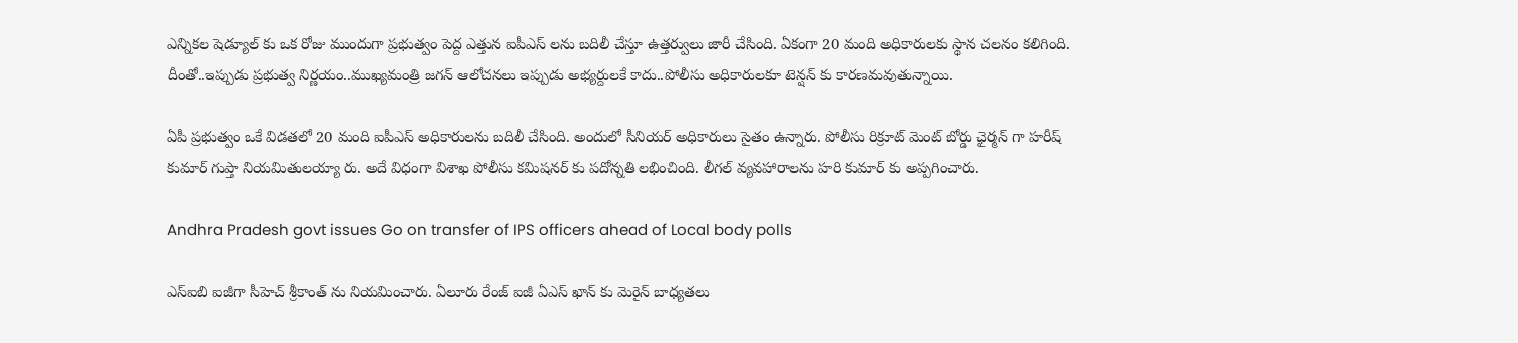ఎన్నికల షెడ్యూల్ కు ఒక రోజు ముందుగా ప్రభుత్వం పెద్ద ఎత్తున ఐపీఎస్ లను బదిలీ చేస్తూ ఉత్తర్వులు జారీ చేసింది. ఏకంగా 20 మంది అధికారులకు స్థాన చలనం కలిగింది. దీంతో..ఇప్పుడు ప్రభుత్వ నిర్ణయం..ముఖ్యమంత్రి జగన్ ఆలోచనలు ఇప్పుడు అభ్యర్దులకే కాదు..పోలీసు అధికారులకూ టెన్షన్ కు కారణమవుతున్నాయి.

ఏపీ ప్రభుత్వం ఒకే విడతలో 20 మంది ఐపీఎస్ అధికారులను బదిలీ చేసింది. అందులో సీనియర్ అధికారులు సైతం ఉన్నారు. పోలీసు రిక్రూట్ మెంట్ బోర్డు ఛైర్మన్ గా హరీష్ కుమార్ గుప్తా నియమితులయ్యా రు. అదే విధంగా విశాఖ పోలీసు కమిషనర్ కు పదోన్నతి లభించింది. లీగల్ వ్యవహారాలను హరి కుమార్ కు అప్పగించారు.

Andhra Pradesh govt issues Go on transfer of IPS officers ahead of Local body polls

ఎస్ఐబి ఐజీగా సీహెచ్ శ్రీకాంత్ ను నియమించారు. ఏలూరు రేంజ్ ఐజీ ఏఎస్ ఖాన్ కు మెరైన్ బాధ్యతలు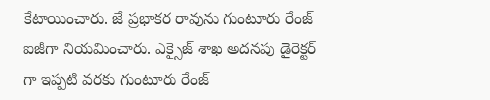కేటాయించారు. జే ప్రభాకర రావును గుంటూరు రేంజ్ ఐజీగా నియమించారు. ఎక్సైజ్ శాఖ అదనపు డైరెక్టర్ గా ఇప్పటి వరకు గుంటూరు రేంజ్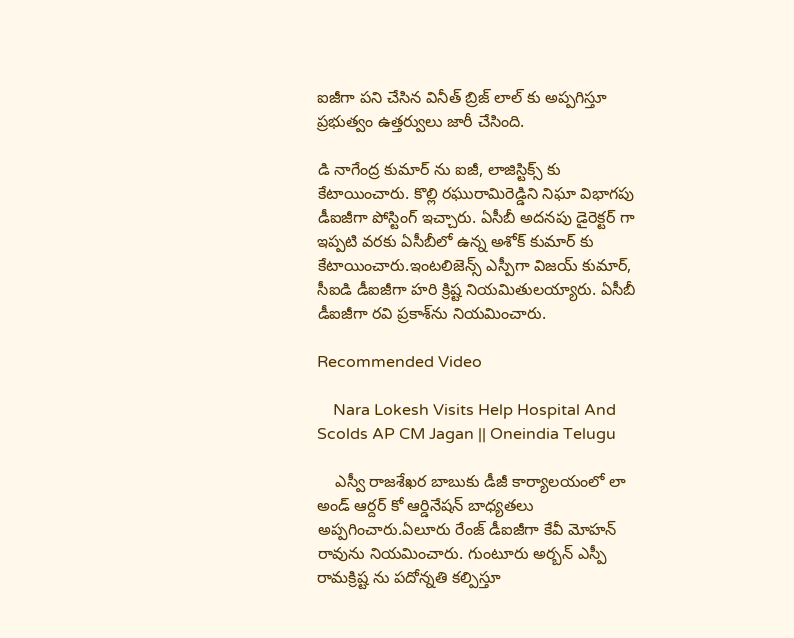ఐజీగా పని చేసిన వినీత్ బ్రిజ్ లాల్ కు అప్పగిస్తూ ప్రభుత్వం ఉత్తర్వులు జారీ చేసింది.

డి నాగేంద్ర కుమార్ ను ఐజీ, లాజిస్టిక్స్ కు కేటాయించారు. కొల్లి రఘురామిరెడ్డిని నిఘా విభాగపు డీఐజీగా పోస్టింగ్ ఇచ్చారు. ఏసీబీ అదనపు డైరెక్టర్ గా ఇప్పటి వరకు ఏసీబీలో ఉన్న అశోక్ కుమార్ కు కేటాయించారు.ఇంటలిజెన్స్ ఎస్పీగా విజయ్ కుమార్, సీఐడి డీఐజీగా హరి క్రిష్ట నియమితులయ్యారు. ఏసీబీ డీఐజీగా రవి ప్రకాశ్‌ను నియమించారు.

Recommended Video

    Nara Lokesh Visits Help Hospital And Scolds AP CM Jagan || Oneindia Telugu

    ఎస్వీ రాజశేఖర బాబుకు డీజీ కార్యాలయంలో లా అండ్ ఆర్దర్ కో ఆర్డినేషన్ బాధ్యతలు అప్పగించారు.ఏలూరు రేంజ్ డీఐజీగా కేవీ మోహన్ రావును నియమించారు. గుంటూరు అర్బన్ ఎస్పీ రామక్రిష్ట ను పదోన్నతి కల్పిస్తూ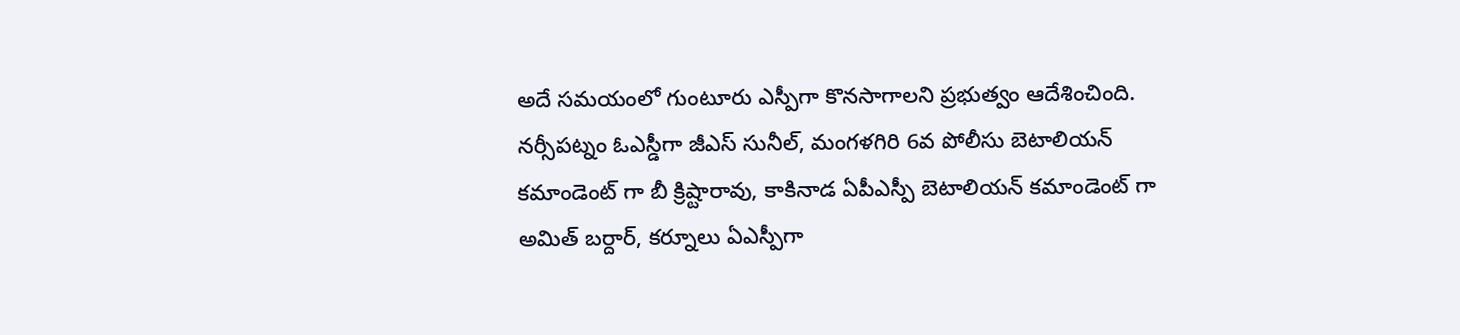అదే సమయంలో గుంటూరు ఎస్పీగా కొనసాగాలని ప్రభుత్వం ఆదేశించింది. నర్సీపట్నం ఓఎస్డీగా జీఎస్ సునీల్, మంగళగిరి 6వ పోలీసు బెటాలియన్ కమాండెంట్ గా బీ క్రిష్టారావు, కాకినాడ ఏపీఎస్పీ బెటాలియన్ కమాండెంట్ గా అమిత్ బర్దార్, కర్నూలు ఏఎస్పీగా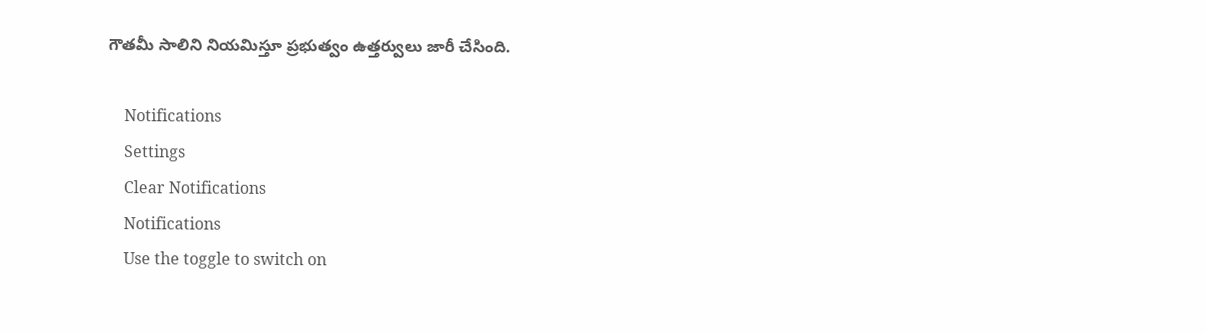గౌతమీ సాలిని నియమిస్తూ ప్రభుత్వం ఉత్తర్వులు జారీ చేసింది.

    Notifications
    Settings
    Clear Notifications
    Notifications
    Use the toggle to switch on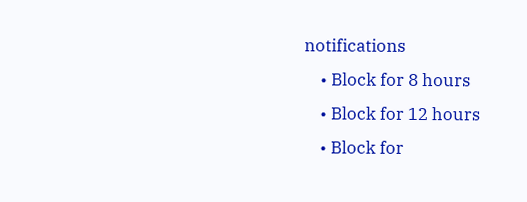notifications
    • Block for 8 hours
    • Block for 12 hours
    • Block for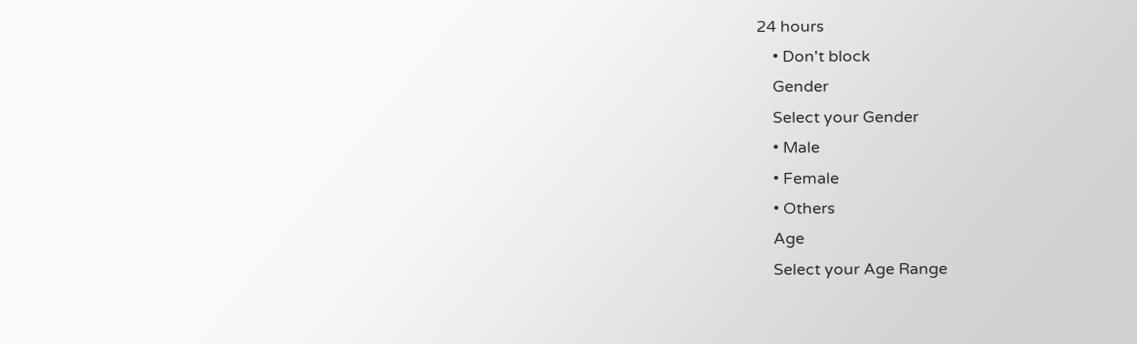24 hours
    • Don't block
    Gender
    Select your Gender
    • Male
    • Female
    • Others
    Age
    Select your Age Range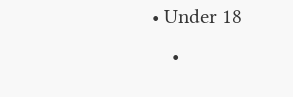• Under 18
    •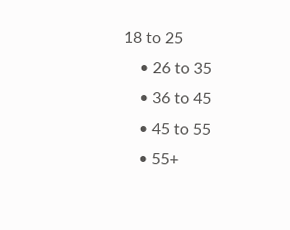18 to 25
    • 26 to 35
    • 36 to 45
    • 45 to 55
    • 55+